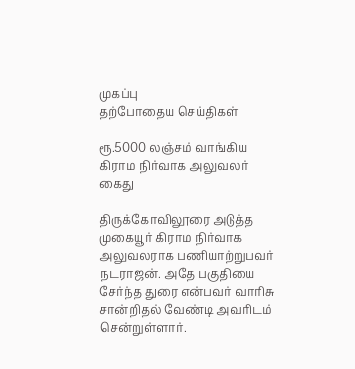முகப்பு
தற்போதைய செய்திகள்

ரூ.5000 லஞ்சம் வாங்கிய கிராம நிர்வாக அலுவலர் கைது

திருக்கோவிலூரை அடுத்த முகையூர் கிராம நிர்வாக அலுவலராக பணியாற்றுபவர் நடராஜன். அதே பகுதியை சேர்ந்த துரை என்பவர் வாரிசு சான்றிதல் வேண்டி அவரிடம் சென்றுள்ளார்.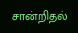சான்றிதல்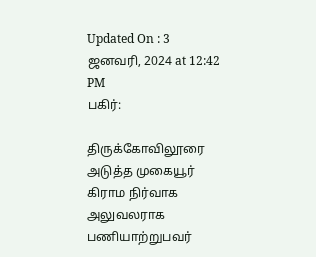Updated On : 3 ஜனவரி, 2024 at 12:42 PM
பகிர்:

திருக்கோவிலூரை அடுத்த முகையூர் கிராம நிர்வாக அலுவலராக பணியாற்றுபவர்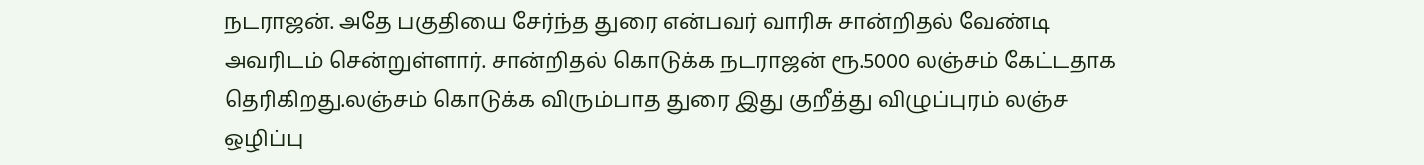நடராஜன். அதே பகுதியை சேர்ந்த துரை என்பவர் வாரிசு சான்றிதல் வேண்டி அவரிடம் சென்றுள்ளார். சான்றிதல் கொடுக்க நடராஜன் ரூ.5000 லஞ்சம் கேட்டதாக தெரிகிறது.லஞ்சம் கொடுக்க விரும்பாத துரை இது குறீத்து விழுப்புரம் லஞ்ச ஒழிப்பு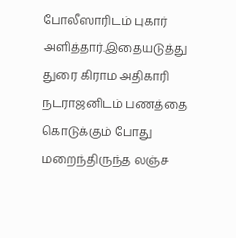போலீஸாரிடம் புகார் அளித்தார்.இதையடுத்து துரை கிராம அதிகாரி நடராஜனிடம் பணத்தை கொடுக்கும் போது மறைந்திருந்த லஞ்ச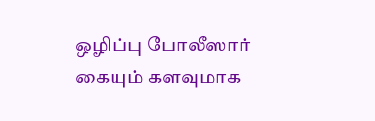ஒழிப்பு போலீஸார் கையும் களவுமாக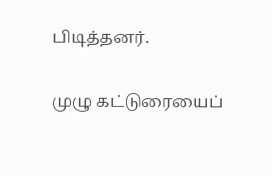பிடித்தனர்.

முழு கட்டுரையைப்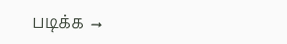படிக்க →